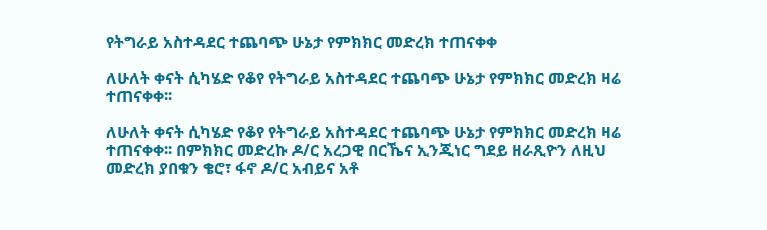የትግራይ አስተዳደር ተጨባጭ ሁኔታ የምክክር መድረክ ተጠናቀቀ

ለሁለት ቀናት ሲካሄድ የቆየ የትግራይ አስተዳደር ተጨባጭ ሁኔታ የምክክር መድረክ ዛሬ ተጠናቀቀ፡፡

ለሁለት ቀናት ሲካሄድ የቆየ የትግራይ አስተዳደር ተጨባጭ ሁኔታ የምክክር መድረክ ዛሬ ተጠናቀቀ፡፡ በምክክር መድረኩ ዶ/ር አረጋዊ በርኼና ኢንጂነር ግደይ ዘራጺዮን ለዚህ መድረክ ያበቁን ቄሮ፣ ፋኖ ዶ/ር አብይና አቶ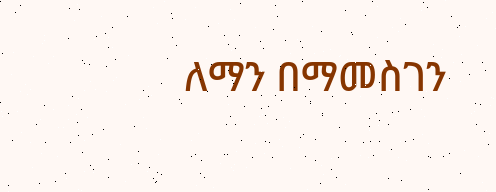ለማን በማመስገን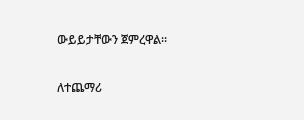ውይይታቸውን ጀምረዋል፡፡

ለተጨማሪ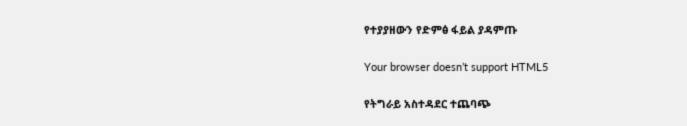የተያያዘውን የድምፅ ፋይል ያዳምጡ

Your browser doesn’t support HTML5

የትግራይ አስተዳደር ተጨባጭ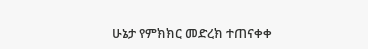ሁኔታ የምክክር መድረክ ተጠናቀቀ